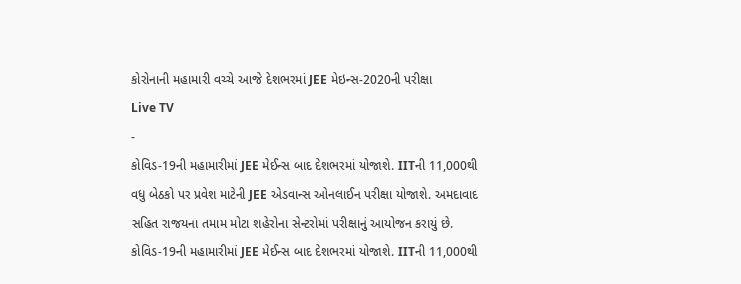કોરોનાની મહામારી વચ્ચે આજે દેશભરમાં JEE મેઇન્સ-2020ની પરીક્ષા
Live TV
-
કોવિડ-19ની મહામારીમાં JEE મેઈન્સ બાદ દેશભરમાં યોજાશે. IITની 11,000થી વધુ બેઠકો પર પ્રવેશ માટેની JEE એડવાન્સ ઓનલાઈન પરીક્ષા યોજાશે. અમદાવાદ સહિત રાજયના તમામ મોટા શહેરોના સેન્ટરોમાં પરીક્ષાનું આયોજન કરાયું છે.
કોવિડ-19ની મહામારીમાં JEE મેઈન્સ બાદ દેશભરમાં યોજાશે. IITની 11,000થી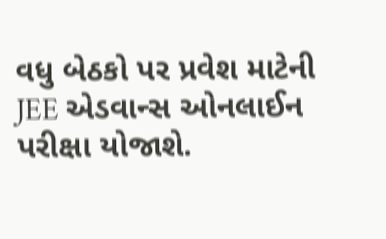વધુ બેઠકો પર પ્રવેશ માટેની JEE એડવાન્સ ઓનલાઈન પરીક્ષા યોજાશે.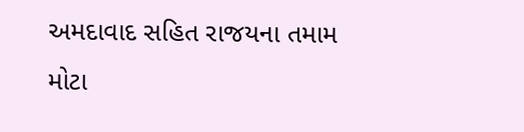અમદાવાદ સહિત રાજયના તમામ મોટા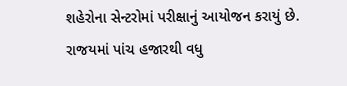શહેરોના સેન્ટરોમાં પરીક્ષાનું આયોજન કરાયું છે. રાજયમાં પાંચ હજારથી વધુ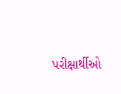પરીક્ષાર્થીઓ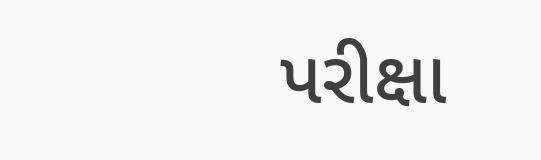પરીક્ષા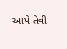આપે તેવી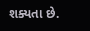શક્યતા છે.